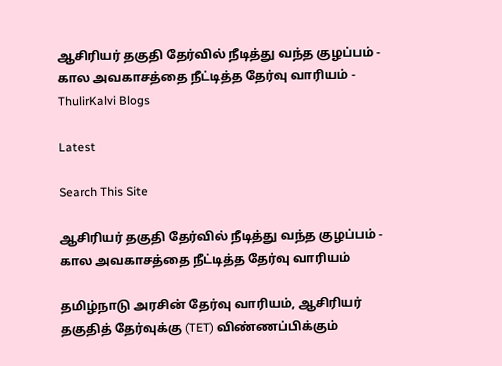ஆசிரியர் தகுதி தேர்வில் நீடித்து வந்த குழப்பம் - கால அவகாசத்தை நீட்டித்த தேர்வு வாரியம் - ThulirKalvi Blogs

Latest

Search This Site

ஆசிரியர் தகுதி தேர்வில் நீடித்து வந்த குழப்பம் - கால அவகாசத்தை நீட்டித்த தேர்வு வாரியம்

தமிழ்நாடு அரசின் தேர்வு வாரியம், ஆசிரியர் தகுதித் தேர்வுக்கு (TET) விண்ணப்பிக்கும்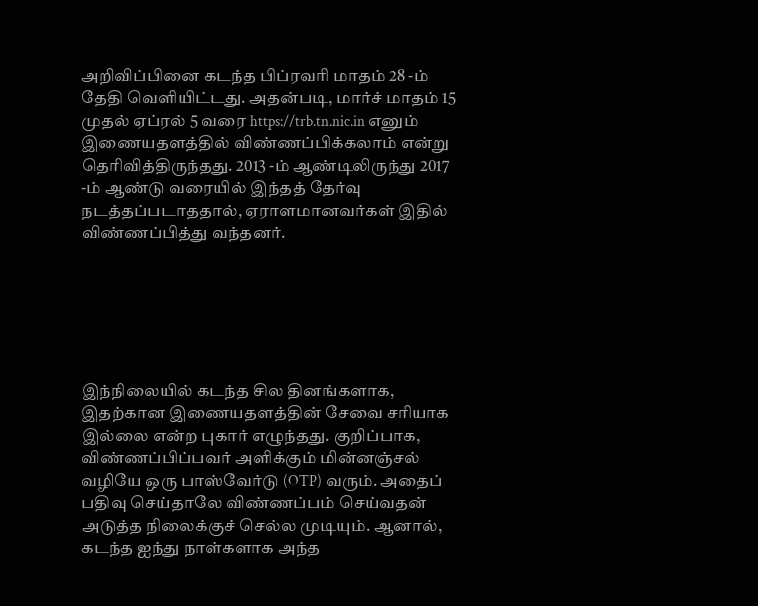அறிவிப்பினை கடந்த பிப்ரவரி மாதம் 28 -ம் தேதி வெளியிட்டது. அதன்படி, மார்ச் மாதம் 15 முதல் ஏப்ரல் 5 வரை https://trb.tn.nic.in எனும் இணையதளத்தில் விண்ணப்பிக்கலாம் என்று தெரிவித்திருந்தது. 2013 -ம் ஆண்டிலிருந்து 2017 -ம் ஆண்டு வரையில் இந்தத் தேர்வு நடத்தப்படாததால், ஏராளமானவர்கள் இதில் விண்ணப்பித்து வந்தனர்.






இந்நிலையில் கடந்த சில தினங்களாக, இதற்கான இணையதளத்தின் சேவை சரியாக இல்லை என்ற புகார் எழுந்தது. குறிப்பாக, விண்ணப்பிப்பவர் அளிக்கும் மின்னஞ்சல் வழியே ஒரு பாஸ்வேர்டு (OTP) வரும். அதைப் பதிவு செய்தாலே விண்ணப்பம் செய்வதன் அடுத்த நிலைக்குச் செல்ல முடியும். ஆனால், கடந்த ஐந்து நாள்களாக அந்த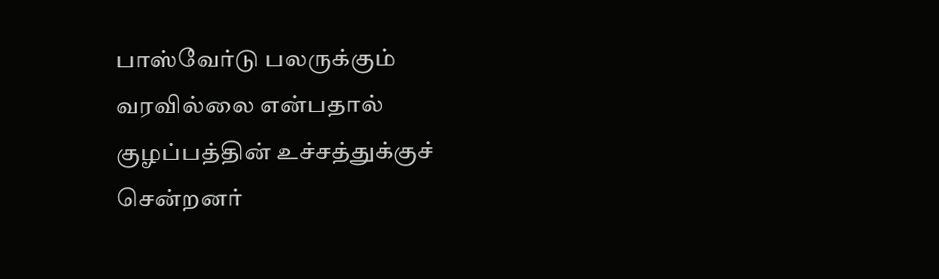பாஸ்வேர்டு பலருக்கும் வரவில்லை என்பதால் குழப்பத்தின் உச்சத்துக்குச் சென்றனர்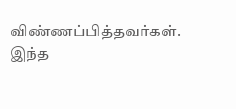விண்ணப்பித்தவர்கள். இந்த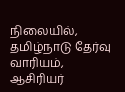நிலையில், தமிழ்நாடு தேர்வு வாரியம், ஆசிரியர்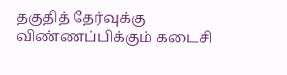தகுதித் தேர்வுக்கு விண்ணப்பிக்கும் கடைசி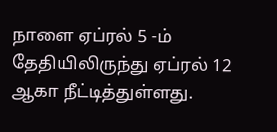நாளை ஏப்ரல் 5 -ம் தேதியிலிருந்து ஏப்ரல் 12 ஆகா நீட்டித்துள்ளது.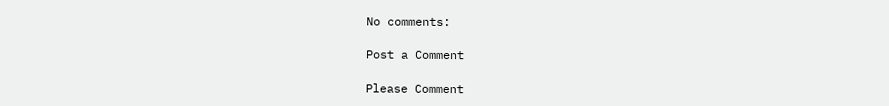No comments:

Post a Comment

Please Comment